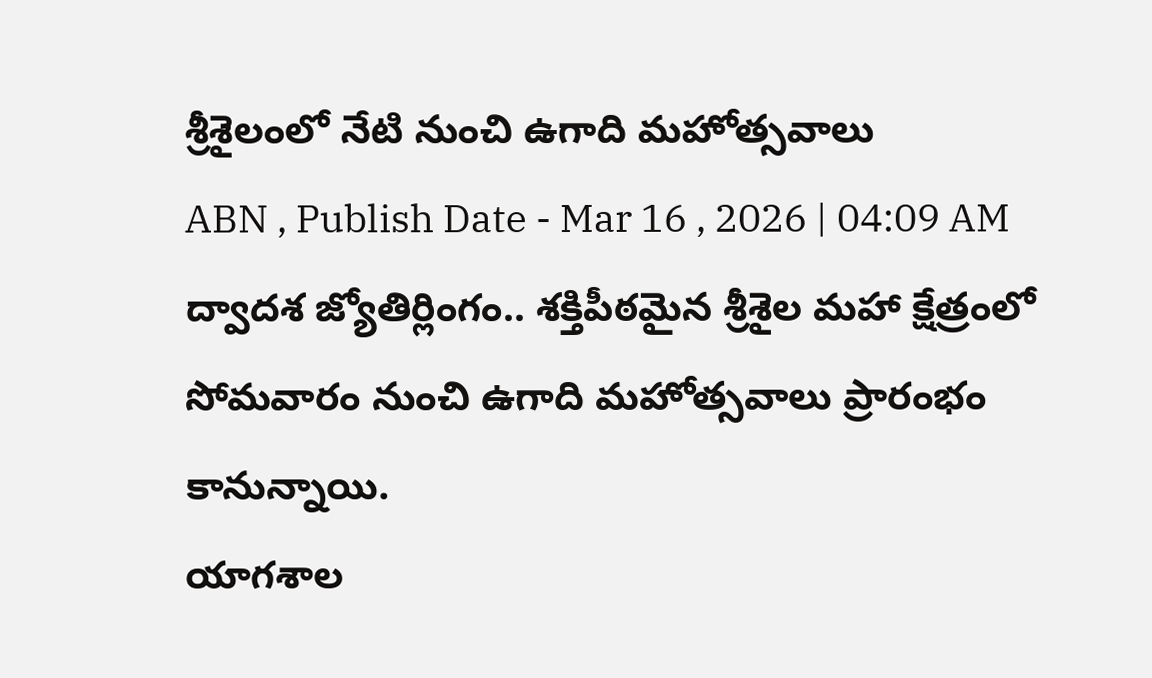శ్రీశైలంలో నేటి నుంచి ఉగాది మహోత్సవాలు
ABN , Publish Date - Mar 16 , 2026 | 04:09 AM
ద్వాదశ జ్యోతిర్లింగం.. శక్తిపీఠమైన శ్రీశైల మహా క్షేత్రంలో సోమవారం నుంచి ఉగాది మహోత్సవాలు ప్రారంభం కానున్నాయి.
యాగశాల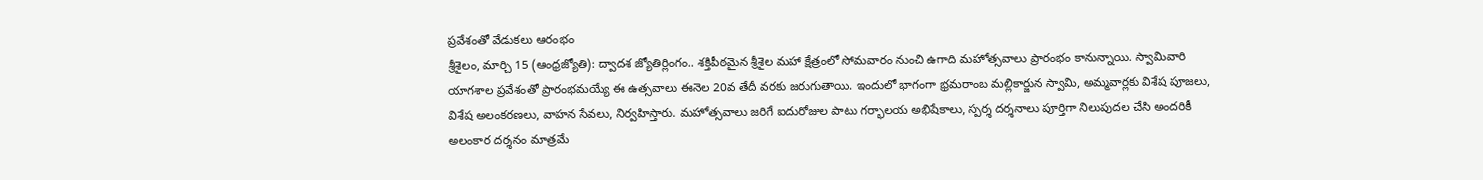ప్రవేశంతో వేడుకలు ఆరంభం
శ్రీశైలం, మార్చి 15 (ఆంధ్రజ్యోతి): ద్వాదశ జ్యోతిర్లింగం.. శక్తిపీఠమైన శ్రీశైల మహా క్షేత్రంలో సోమవారం నుంచి ఉగాది మహోత్సవాలు ప్రారంభం కానున్నాయి. స్వామివారి యాగశాల ప్రవేశంతో ప్రారంభమయ్యే ఈ ఉత్సవాలు ఈనెల 20వ తేదీ వరకు జరుగుతాయి. ఇందులో భాగంగా భ్రమరాంబ మల్లికార్జున స్వామి, అమ్మవార్లకు విశేష పూజలు, విశేష అలంకరణలు, వాహన సేవలు, నిర్వహిస్తారు. మహోత్సవాలు జరిగే ఐదురోజుల పాటు గర్భాలయ అభిషేకాలు, స్పర్శ దర్శనాలు పూర్తిగా నిలుపుదల చేసి అందరికీ అలంకార దర్శనం మాత్రమే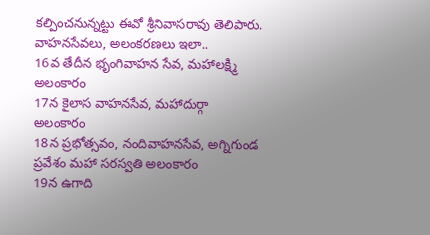కల్పించనున్నట్టు ఈవో శ్రీనివాసరావు తెలిపారు.
వాహనసేవలు, అలంకరణలు ఇలా..
16వ తేదీన భృంగివాహన సేవ, మహాలక్ష్మి అలంకారం
17న కైలాస వాహనసేవ, మహాదుర్గా అలంకారం
18న ప్రభోత్సవం, నందివాహనసేవ, అగ్నిగుండ ప్రవేశం మహా సరస్వతి అలంకారం
19న ఉగాది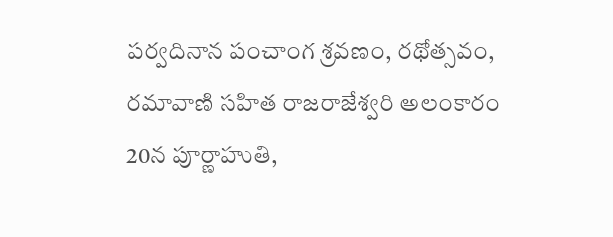పర్వదినాన పంచాంగ శ్రవణం, రథోత్సవం, రమావాణి సహిత రాజరాజేశ్వరి అలంకారం
20న పూర్ణాహుతి,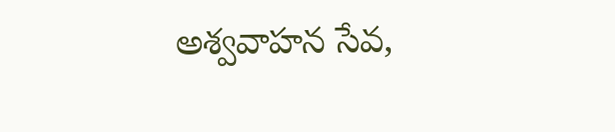అశ్వవాహన సేవ,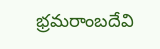భ్రమరాంబదేవి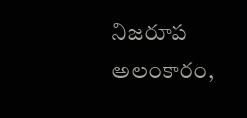నిజరూప అలంకారం,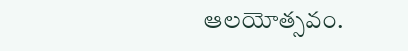ఆలయోత్సవం.